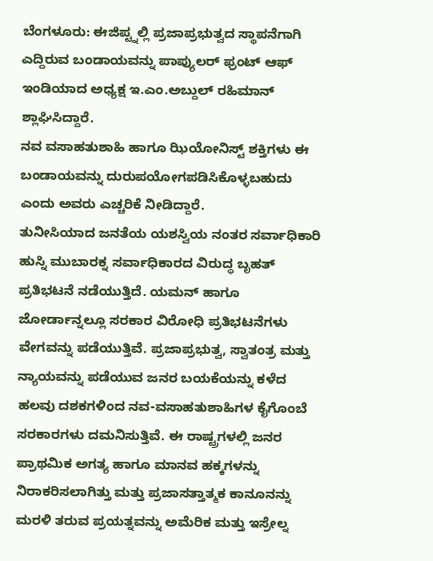ಬೆಂಗಳೂರು: ಈಜಿಪ್ಟ್ನಲ್ಲಿ ಪ್ರಜಾಪ್ರಭುತ್ವದ ಸ್ಥಾಪನೆಗಾಗಿ ಎದ್ದಿರುವ ಬಂಡಾಯವನ್ನು ಪಾಪ್ಯುಲರ್ ಫ್ರಂಟ್ ಆಫ್ ಇಂಡಿಯಾದ ಅಧ್ಯಕ್ಷ ಇ.ಎಂ.ಅಬ್ದುಲ್ ರಹಿಮಾನ್ ಶ್ಲಾಘಿಸಿದ್ದಾರೆ.
ನವ ವಸಾಹತುಶಾಹಿ ಹಾಗೂ ಝಿಯೋನಿಸ್ಟ್ ಶಕ್ತಿಗಳು ಈ ಬಂಡಾಯವನ್ನು ದುರುಪಯೋಗಪಡಿಸಿಕೊಳ್ಳಬಹುದು ಎಂದು ಅವರು ಎಚ್ಚರಿಕೆ ನೀಡಿದ್ದಾರೆ.
ತುನೀಸಿಯಾದ ಜನತೆಯ ಯಶಸ್ವಿಯ ನಂತರ ಸರ್ವಾಧಿಕಾರಿ ಹುಸ್ನಿ ಮುಬಾರಕ್ನ ಸರ್ವಾಧಿಕಾರದ ವಿರುದ್ಧ ಬೃಹತ್ ಪ್ರತಿಭಟನೆ ನಡೆಯುತ್ತಿದೆ. ಯಮನ್ ಹಾಗೂ ಜೋರ್ಡಾನ್ನಲ್ಲೂ ಸರಕಾರ ವಿರೋಧಿ ಪ್ರತಿಭಟನೆಗಳು ವೇಗವನ್ನು ಪಡೆಯುತ್ತಿವೆ. ಪ್ರಜಾಪ್ರಭುತ್ವ, ಸ್ವಾತಂತ್ರ ಮತ್ತು ನ್ಯಾಯವನ್ನು ಪಡೆಯುವ ಜನರ ಬಯಕೆಯನ್ನು ಕಳೆದ ಹಲವು ದಶಕಗಳಿಂದ ನವ-ವಸಾಹತುಶಾಹಿಗಳ ಕೈಗೊಂಬೆ ಸರಕಾರಗಳು ದಮನಿಸುತ್ತಿವೆ. ಈ ರಾಷ್ಟ್ರಗಳಲ್ಲಿ ಜನರ ಪ್ರಾಥಮಿಕ ಅಗತ್ಯ ಹಾಗೂ ಮಾನವ ಹಕ್ಕಗಳನ್ನು ನಿರಾಕರಿಸಲಾಗಿತ್ತು ಮತ್ತು ಪ್ರಜಾಸತ್ತಾತ್ಮಕ ಕಾನೂನನ್ನು ಮರಳಿ ತರುವ ಪ್ರಯತ್ನವನ್ನು ಅಮೆರಿಕ ಮತ್ತು ಇಸ್ರೇಲ್ನ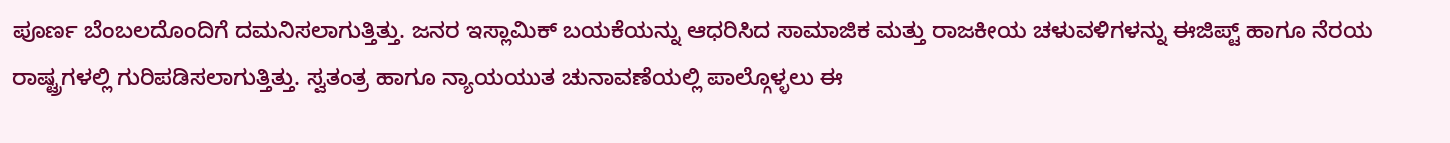ಪೂರ್ಣ ಬೆಂಬಲದೊಂದಿಗೆ ದಮನಿಸಲಾಗುತ್ತಿತ್ತು. ಜನರ ಇಸ್ಲಾಮಿಕ್ ಬಯಕೆಯನ್ನು ಆಧರಿಸಿದ ಸಾಮಾಜಿಕ ಮತ್ತು ರಾಜಕೀಯ ಚಳುವಳಿಗಳನ್ನು ಈಜಿಪ್ಟ್ ಹಾಗೂ ನೆರಯ ರಾಷ್ಟ್ರಗಳಲ್ಲಿ ಗುರಿಪಡಿಸಲಾಗುತ್ತಿತ್ತು. ಸ್ವತಂತ್ರ ಹಾಗೂ ನ್ಯಾಯಯುತ ಚುನಾವಣೆಯಲ್ಲಿ ಪಾಲ್ಗೊಳ್ಳಲು ಈ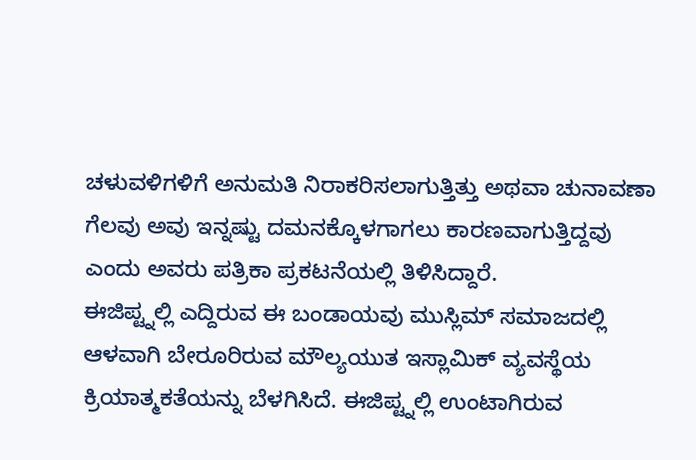ಚಳುವಳಿಗಳಿಗೆ ಅನುಮತಿ ನಿರಾಕರಿಸಲಾಗುತ್ತಿತ್ತು ಅಥವಾ ಚುನಾವಣಾ ಗೆಲವು ಅವು ಇನ್ನಷ್ಟು ದಮನಕ್ಕೊಳಗಾಗಲು ಕಾರಣವಾಗುತ್ತಿದ್ದವು ಎಂದು ಅವರು ಪತ್ರಿಕಾ ಪ್ರಕಟನೆಯಲ್ಲಿ ತಿಳಿಸಿದ್ದಾರೆ.
ಈಜಿಪ್ಟ್ನಲ್ಲಿ ಎದ್ದಿರುವ ಈ ಬಂಡಾಯವು ಮುಸ್ಲಿಮ್ ಸಮಾಜದಲ್ಲಿ ಆಳವಾಗಿ ಬೇರೂರಿರುವ ಮೌಲ್ಯಯುತ ಇಸ್ಲಾಮಿಕ್ ವ್ಯವಸ್ಥೆಯ ಕ್ರಿಯಾತ್ಮಕತೆಯನ್ನು ಬೆಳಗಿಸಿದೆ. ಈಜಿಪ್ಟ್ನಲ್ಲಿ ಉಂಟಾಗಿರುವ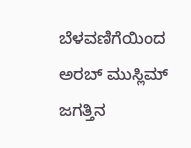ಬೆಳವಣಿಗೆಯಿಂದ ಅರಬ್ ಮುಸ್ಲಿಮ್ ಜಗತ್ತಿನ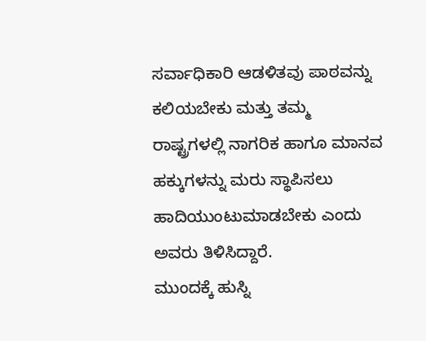ಸರ್ವಾಧಿಕಾರಿ ಆಡಳಿತವು ಪಾಠವನ್ನು ಕಲಿಯಬೇಕು ಮತ್ತು ತಮ್ಮ ರಾಷ್ಟ್ರಗಳಲ್ಲಿ ನಾಗರಿಕ ಹಾಗೂ ಮಾನವ ಹಕ್ಕುಗಳನ್ನು ಮರು ಸ್ಥಾಪಿಸಲು ಹಾದಿಯುಂಟುಮಾಡಬೇಕು ಎಂದು ಅವರು ತಿಳಿಸಿದ್ದಾರೆ.
ಮುಂದಕ್ಕೆ ಹುಸ್ನಿ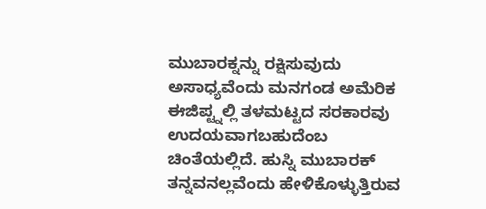ಮುಬಾರಕ್ನನ್ನು ರಕ್ಷಿಸುವುದು ಅಸಾಧ್ಯವೆಂದು ಮನಗಂಡ ಅಮೆರಿಕ ಈಜಿಪ್ಟ್ನಲ್ಲಿ ತಳಮಟ್ಟದ ಸರಕಾರವು ಉದಯವಾಗಬಹುದೆಂಬ ಚಿಂತೆಯಲ್ಲಿದೆ. ಹುಸ್ನಿ ಮುಬಾರಕ್ ತನ್ನವನಲ್ಲವೆಂದು ಹೇಳಿಕೊಳ್ಳುತ್ತಿರುವ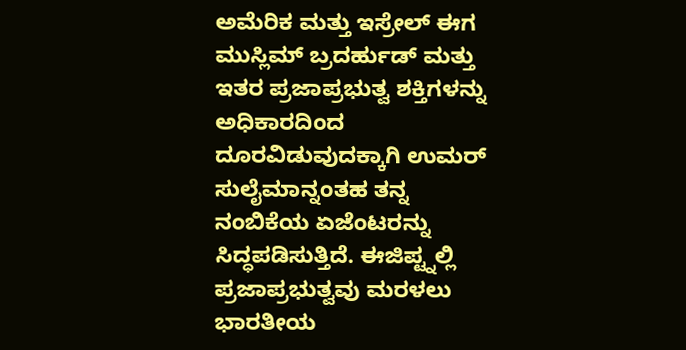ಅಮೆರಿಕ ಮತ್ತು ಇಸ್ರೇಲ್ ಈಗ ಮುಸ್ಲಿಮ್ ಬ್ರದರ್ಹುಡ್ ಮತ್ತು ಇತರ ಪ್ರಜಾಪ್ರಭುತ್ವ ಶಕ್ತಿಗಳನ್ನು ಅಧಿಕಾರದಿಂದ ದೂರವಿಡುವುದಕ್ಕಾಗಿ ಉಮರ್ ಸುಲೈಮಾನ್ನಂತಹ ತನ್ನ ನಂಬಿಕೆಯ ಏಜೆಂಟರನ್ನು ಸಿದ್ಧಪಡಿಸುತ್ತಿದೆ. ಈಜಿಪ್ಟ್ನಲ್ಲಿ ಪ್ರಜಾಪ್ರಭುತ್ವವು ಮರಳಲು ಭಾರತೀಯ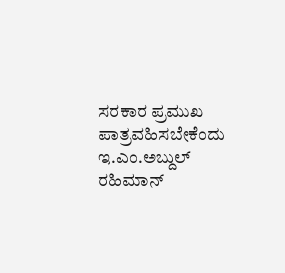ಸರಕಾರ ಪ್ರಮುಖ ಪಾತ್ರವಹಿಸಬೇಕೆಂದು ಇ.ಎಂ.ಅಬ್ದುಲ್ ರಹಿಮಾನ್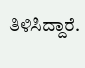ತಿಳಿಸಿದ್ದಾರೆ.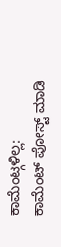ಕಾಮೆಂಟ್ಗಳಿಲ್ಲ:
ಕಾಮೆಂಟ್ ಪೋಸ್ಟ್ ಮಾಡಿ